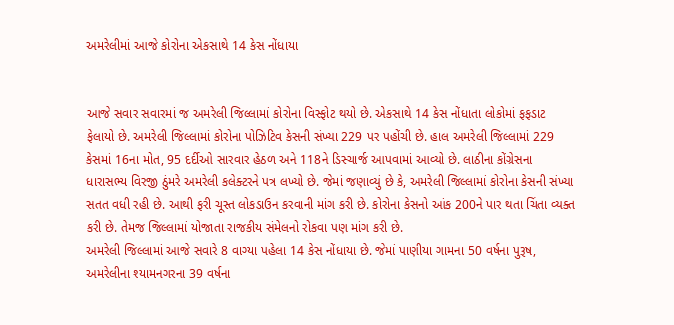અમરેલીમાં આજે કોરોના એકસાથે 14 કેસ નોંધાયા


આજે સવાર સવારમાં જ અમરેલી જિલ્લામાં કોરોના વિસ્ફોટ થયો છે. એકસાથે 14 કેસ નોંધાતા લોકોમાં ફફડાટ ફેલાયો છે. અમરેલી જિલ્લામાં કોરોના પોઝિટિવ કેસની સંખ્યા 229 પર પહોંચી છે. હાલ અમરેલી જિલ્લામાં 229 કેસમાં 16ના મોત, 95 દર્દીઓ સારવાર હેઠળ અને 118ને ડિસ્ચાર્જ આપવામાં આવ્યો છે. લાઠીના કોંગ્રેસના ધારાસભ્ય વિરજી ઠુંમરે અમરેલી કલેક્ટરને પત્ર લખ્યો છે. જેમાં જણાવ્યું છે કે, અમરેલી જિલ્લામાં કોરોના કેસની સંખ્યા સતત વધી રહી છે. આથી ફરી ચૂસ્ત લોકડાઉન કરવાની માંગ કરી છે. કોરોના કેસનો આંક 200ને પાર થતા ચિંતા વ્યક્ત કરી છે. તેમજ જિલ્લામાં યોજાતા રાજકીય સંમેલનો રોકવા પણ માંગ કરી છે.
અમરેલી જિલ્લામાં આજે સવારે 8 વાગ્યા પહેલા 14 કેસ નોંધાયા છે. જેમાં પાણીયા ગામના 50 વર્ષના પુરૂષ, અમરેલીના શ્યામનગરના 39 વર્ષના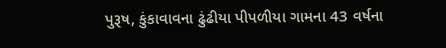પુરૂષ, કુંકાવાવના ઢુંઢીયા પીપળીયા ગામના 43 વર્ષના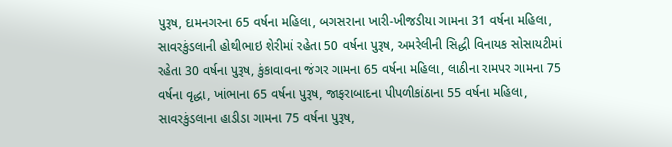પુરૂષ, દામનગરના 65 વર્ષના મહિલા, બગસરાના ખારી-ખીજડીયા ગામના 31 વર્ષના મહિલા, સાવરકુંડલાની હોથીભાઇ શેરીમાં રહેતા 50 વર્ષના પુરૂષ, અમરેલીની સિદ્ધી વિનાયક સોસાયટીમાં રહેતા 30 વર્ષના પુરૂષ, કુંકાવાવના જંગર ગામના 65 વર્ષના મહિલા, લાઠીના રામપર ગામના 75 વર્ષના વૃદ્ધા, ખાંભાના 65 વર્ષના પુરૂષ, જાફરાબાદના પીપળીકાંઠાના 55 વર્ષના મહિલા, સાવરકુંડલાના હાડીડા ગામના 75 વર્ષના પુરૂષ,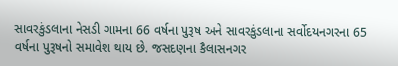સાવરકુંડલાના નેસડી ગામના 66 વર્ષના પુરૂષ અને સાવરકુંડલાના સર્વોદયનગરના 65 વર્ષના પુરૂષનો સમાવેશ થાય છે. જસદણના કૈલાસનગર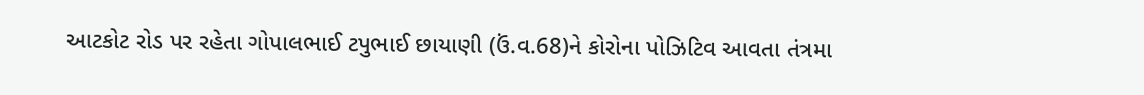આટકોટ રોડ પર રહેતા ગોપાલભાઈ ટપુભાઈ છાયાણી (ઉં.વ.68)ને કોરોના પોઝિટિવ આવતા તંત્રમા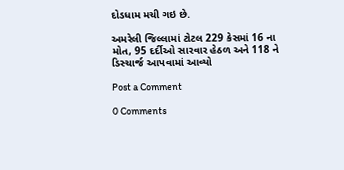દોડધામ મચી ગઇ છે.

અમરેલી જિલ્લામાં ટોટલ 229 કેસમાં 16 ના મોત, 95 દર્દીઓ સારવાર હેઠળ અને 118 ને ડિસ્ચાર્જ આપવામાં આવ્યો

Post a Comment

0 Comments